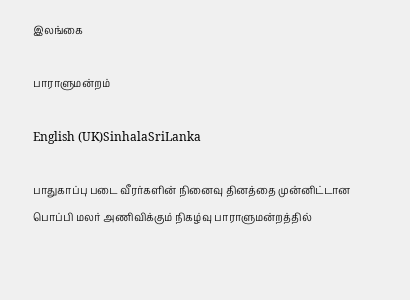இலங்கை

பாராளுமன்றம்

English (UK)SinhalaSriLanka

பாதுகாப்பு படை வீரர்களின் நினைவு தினத்தை முன்னிட்டான பொப்பி மலர் அணிவிக்கும் நிகழ்வு பாராளுமன்றத்தில்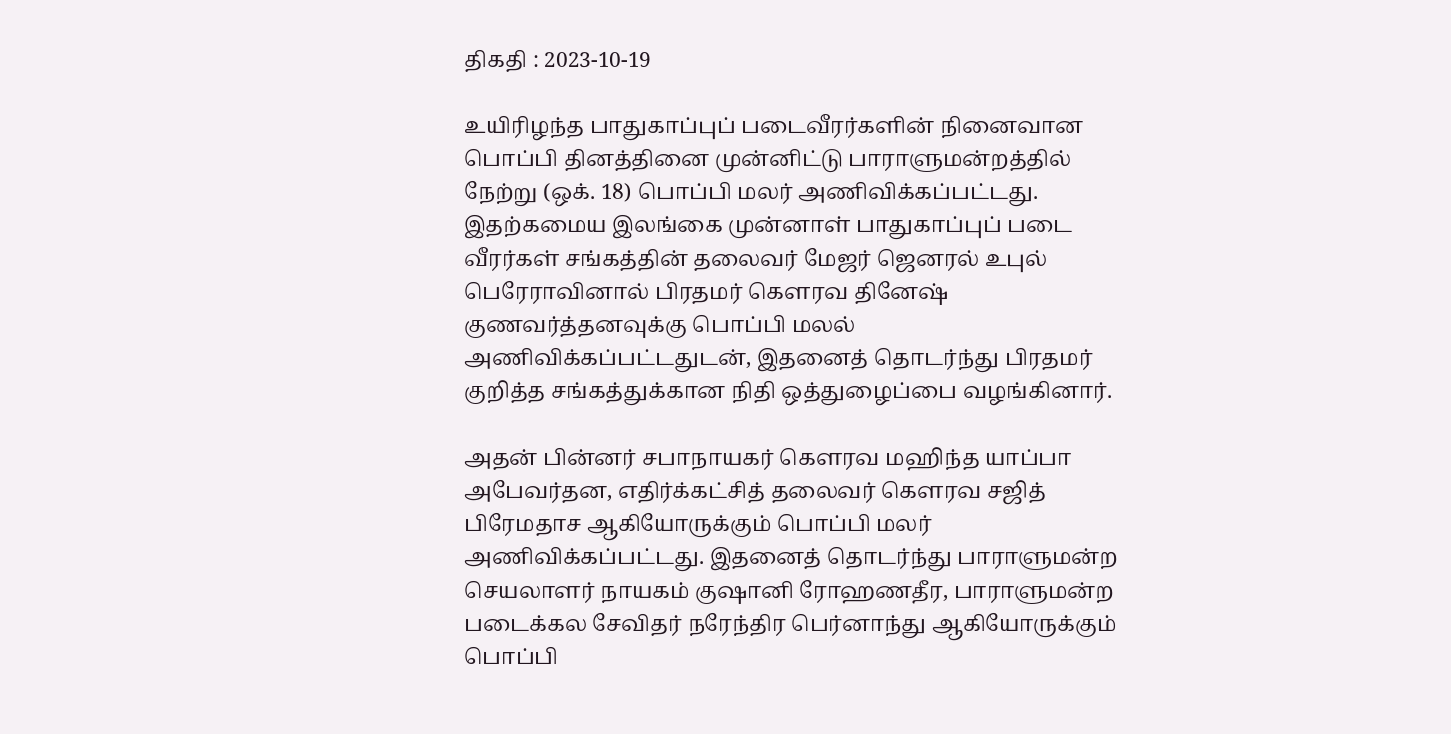திகதி : 2023-10-19

உயிரிழந்த பாதுகாப்புப் படைவீரர்களின் நினைவான பொப்பி தினத்தினை முன்னிட்டு பாராளுமன்றத்தில் நேற்று (ஒக். 18) பொப்பி மலர் அணிவிக்கப்பட்டது. இதற்கமைய இலங்கை முன்னாள் பாதுகாப்புப் படை வீரர்கள் சங்கத்தின் தலைவர் மேஜர் ஜெனரல் உபுல் பெரேராவினால் பிரதமர் கௌரவ தினேஷ் குணவர்த்தனவுக்கு பொப்பி மலல் அணிவிக்கப்பட்டதுடன், இதனைத் தொடர்ந்து பிரதமர் குறித்த சங்கத்துக்கான நிதி ஒத்துழைப்பை வழங்கினார்.

அதன் பின்னர் சபாநாயகர் கௌரவ மஹிந்த யாப்பா அபேவர்தன, எதிர்க்கட்சித் தலைவர் கௌரவ சஜித் பிரேமதாச ஆகியோருக்கும் பொப்பி மலர் அணிவிக்கப்பட்டது. இதனைத் தொடர்ந்து பாராளுமன்ற செயலாளர் நாயகம் குஷானி ரோஹணதீர, பாராளுமன்ற படைக்கல சேவிதர் நரேந்திர பெர்னாந்து ஆகியோருக்கும் பொப்பி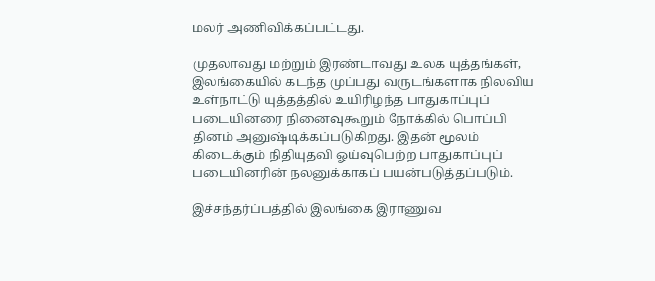மலர் அணிவிக்கப்பட்டது.

முதலாவது மற்றும் இரண்டாவது உலக யுத்தங்கள், இலங்கையில் கடந்த முப்பது வருடங்களாக நிலவிய உள்நாட்டு யுத்தத்தில் உயிரிழந்த பாதுகாப்புப் படையினரை நினைவுகூறும் நோக்கில் பொப்பி  தினம் அனுஷ்டிக்கப்படுகிறது. இதன் மூலம் கிடைக்கும் நிதியுதவி ஓய்வுபெற்ற பாதுகாப்புப் படையினரின் நலனுக்காகப் பயன்படுத்தப்படும்.

இச்சந்தர்ப்பத்தில் இலங்கை இராணுவ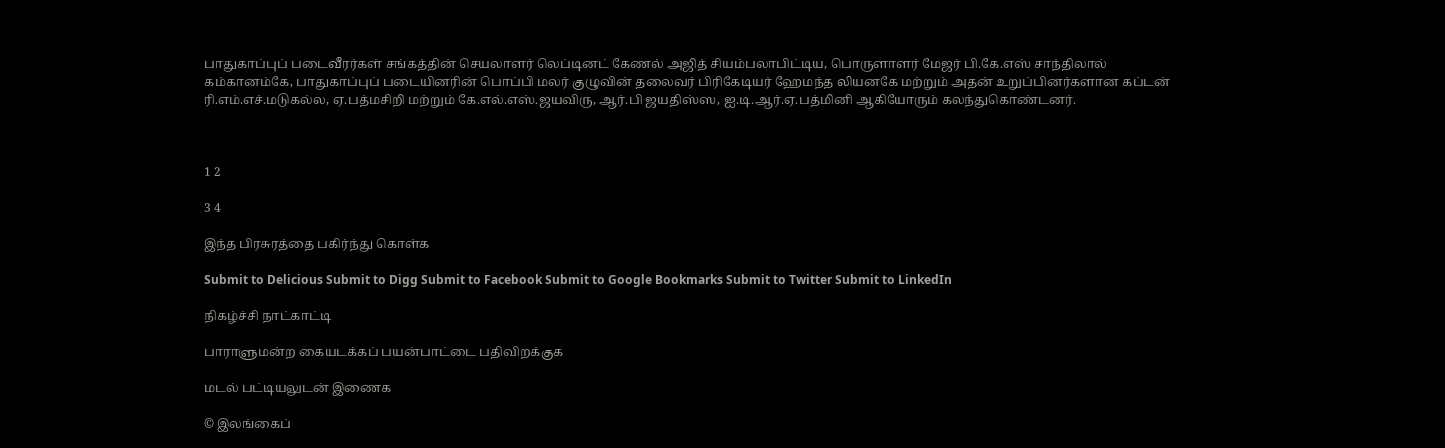பாதுகாப்புப் படைவீரர்கள் சங்கத்தின் செயலாளர் லெப்டினட் கேணல் அஜித் சியம்பலாபிட்டிய, பொருளாளர் மேஜர் பி.கே.எஸ் சாந்திலால் கம்கானம்கே, பாதுகாப்புப் படையினரின் பொப்பி மலர் குழுவின் தலைவர் பிரிகேடியர் ஹேமந்த லியனகே மற்றும் அதன் உறுப்பினர்களான கப்டன் ரி.எம்.எச்.மடுகல்ல, ஏ.பத்மசிறி மற்றும் கே.எல்.எஸ்.ஜயவிரு, ஆர்.பி ஜயதிஸ்ஸ, ஐ.டி.ஆர்.ஏ.பத்மினி ஆகியோரும் கலந்துகொண்டனர்.



1 2

3 4

இந்த பிரசுரத்தை பகிர்ந்து கொள்க

Submit to Delicious Submit to Digg Submit to Facebook Submit to Google Bookmarks Submit to Twitter Submit to LinkedIn

நிகழ்ச்சி நாட்காட்டி

பாராளுமன்ற கையடக்கப் பயன்பாட்டை பதிவிறக்குக

மடல் பட்டியலுடன் இணைக

© இலங்கைப்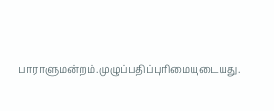பாராளுமன்றம்.முழுப்பதிப்புரிமையுடையது.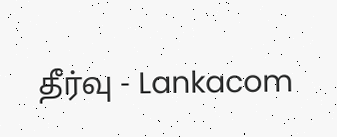தீர்வு - Lankacom